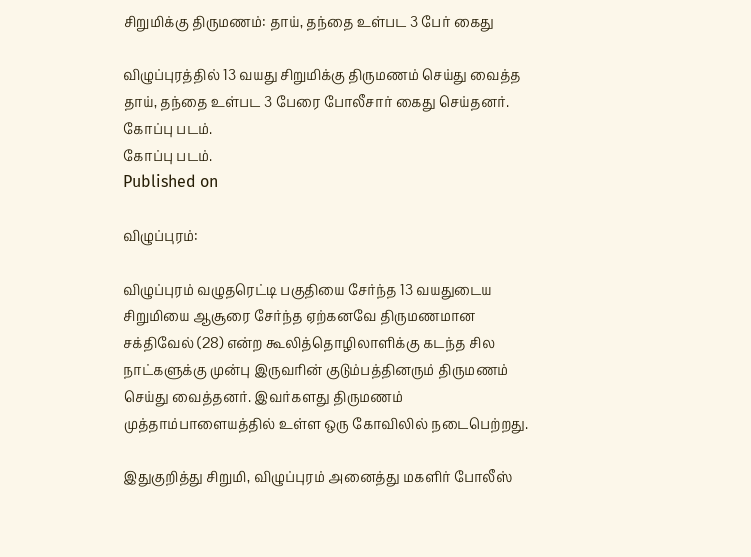சிறுமிக்கு திருமணம்: தாய், தந்தை உள்பட 3 பேர் கைது

விழுப்புரத்தில் 13 வயது சிறுமிக்கு திருமணம் செய்து வைத்த தாய், தந்தை உள்பட 3 பேரை போலீசார் கைது செய்தனர்.
கோப்பு படம்.
கோப்பு படம்.
Published on

விழுப்புரம்:

விழுப்புரம் வழுதரெட்டி பகுதியை சேர்ந்த 13 வயதுடைய சிறுமியை ஆசூரை சேர்ந்த ஏற்கனவே திருமணமான சக்திவேல் (28) என்ற கூலித்தொழிலாளிக்கு கடந்த சில நாட்களுக்கு முன்பு இருவரின் குடும்பத்தினரும் திருமணம் செய்து வைத்தனர். இவர்களது திருமணம் முத்தாம்பாளையத்தில் உள்ள ஒரு கோவிலில் நடைபெற்றது.

இதுகுறித்து சிறுமி, விழுப்புரம் அனைத்து மகளிர் போலீஸ்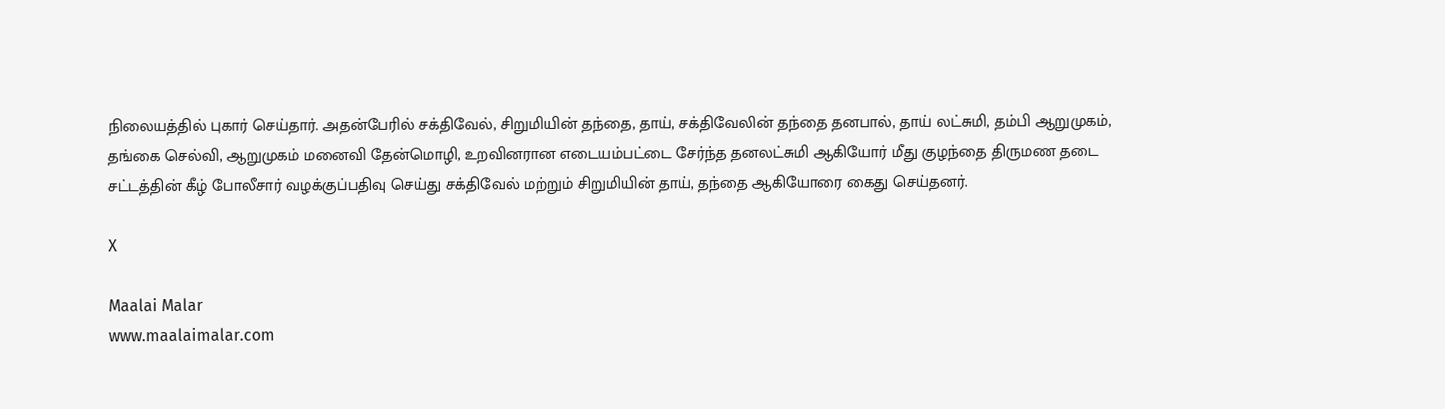நிலையத்தில் புகார் செய்தார். அதன்பேரில் சக்திவேல், சிறுமியின் தந்தை, தாய், சக்திவேலின் தந்தை தனபால், தாய் லட்சுமி, தம்பி ஆறுமுகம், தங்கை செல்வி, ஆறுமுகம் மனைவி தேன்மொழி, உறவினரான எடையம்பட்டை சேர்ந்த தனலட்சுமி ஆகியோர் மீது குழந்தை திருமண தடை சட்டத்தின் கீழ் போலீசார் வழக்குப்பதிவு செய்து சக்திவேல் மற்றும் சிறுமியின் தாய், தந்தை ஆகியோரை கைது செய்தனர்.

X

Maalai Malar
www.maalaimalar.com